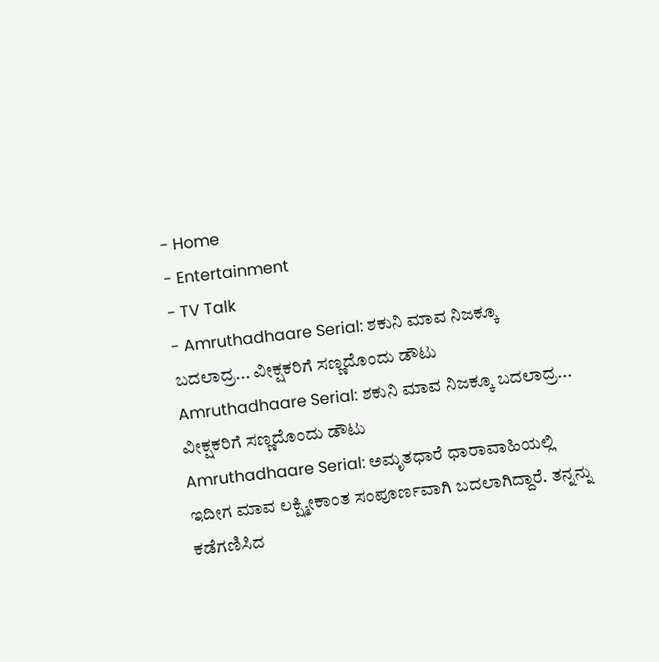- Home
- Entertainment
- TV Talk
- Amruthadhaare Serial: ಶಕುನಿ ಮಾವ ನಿಜಕ್ಕೂ ಬದಲಾದ್ರ... ವೀಕ್ಷಕರಿಗೆ ಸಣ್ಣದೊಂದು ಡೌಟು
Amruthadhaare Serial: ಶಕುನಿ ಮಾವ ನಿಜಕ್ಕೂ ಬದಲಾದ್ರ... ವೀಕ್ಷಕರಿಗೆ ಸಣ್ಣದೊಂದು ಡೌಟು
Amruthadhaare Serial: ಅಮೃತಧಾರೆ ಧಾರಾವಾಹಿಯಲ್ಲಿ ಇದೀಗ ಮಾವ ಲಕ್ಷ್ಮೀಕಾಂತ ಸಂಪೂರ್ಣವಾಗಿ ಬದಲಾಗಿದ್ದಾರೆ. ತನ್ನನ್ನು ಕಡೆಗಣಿಸಿದ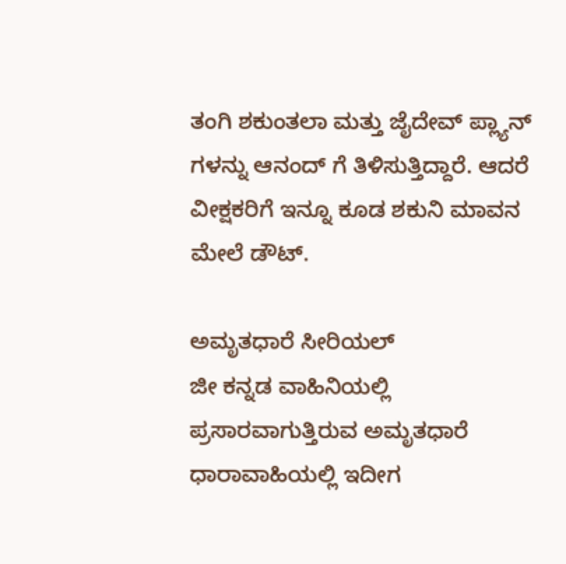ತಂಗಿ ಶಕುಂತಲಾ ಮತ್ತು ಜೈದೇವ್ ಪ್ಲ್ಯಾನ್ ಗಳನ್ನು ಆನಂದ್ ಗೆ ತಿಳಿಸುತ್ತಿದ್ದಾರೆ. ಆದರೆ ವೀಕ್ಷಕರಿಗೆ ಇನ್ನೂ ಕೂಡ ಶಕುನಿ ಮಾವನ ಮೇಲೆ ಡೌಟ್.

ಅಮೃತಧಾರೆ ಸೀರಿಯಲ್
ಜೀ ಕನ್ನಡ ವಾಹಿನಿಯಲ್ಲಿ ಪ್ರಸಾರವಾಗುತ್ತಿರುವ ಅಮೃತಧಾರೆ ಧಾರಾವಾಹಿಯಲ್ಲಿ ಇದೀಗ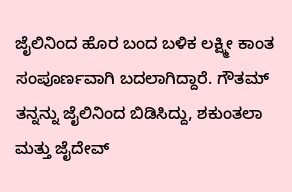ಜೈಲಿನಿಂದ ಹೊರ ಬಂದ ಬಳಿಕ ಲಕ್ಷ್ಮೀ ಕಾಂತ ಸಂಪೂರ್ಣವಾಗಿ ಬದಲಾಗಿದ್ದಾರೆ. ಗೌತಮ್ ತನ್ನನ್ನು ಜೈಲಿನಿಂದ ಬಿಡಿಸಿದ್ದು, ಶಕುಂತಲಾ ಮತ್ತು ಜೈದೇವ್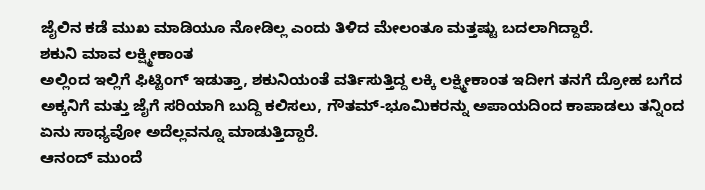ಜೈಲಿನ ಕಡೆ ಮುಖ ಮಾಡಿಯೂ ನೋಡಿಲ್ಲ ಎಂದು ತಿಳಿದ ಮೇಲಂತೂ ಮತ್ತಷ್ಟು ಬದಲಾಗಿದ್ದಾರೆ.
ಶಕುನಿ ಮಾವ ಲಕ್ಷ್ಮೀಕಾಂತ
ಅಲ್ಲಿಂದ ಇಲ್ಲಿಗೆ ಫಿಟ್ಟಿಂಗ್ ಇಡುತ್ತಾ, ಶಕುನಿಯಂತೆ ವರ್ತಿಸುತ್ತಿದ್ದ ಲಕ್ಕಿ ಲಕ್ಷ್ಮೀಕಾಂತ ಇದೀಗ ತನಗೆ ದ್ರೋಹ ಬಗೆದ ಅಕ್ಕನಿಗೆ ಮತ್ತು ಜೈಗೆ ಸರಿಯಾಗಿ ಬುದ್ದಿ ಕಲಿಸಲು, ಗೌತಮ್-ಭೂಮಿಕರನ್ನು ಅಪಾಯದಿಂದ ಕಾಪಾಡಲು ತನ್ನಿಂದ ಏನು ಸಾಧ್ಯವೋ ಅದೆಲ್ಲವನ್ನೂ ಮಾಡುತ್ತಿದ್ದಾರೆ.
ಆನಂದ್ ಮುಂದೆ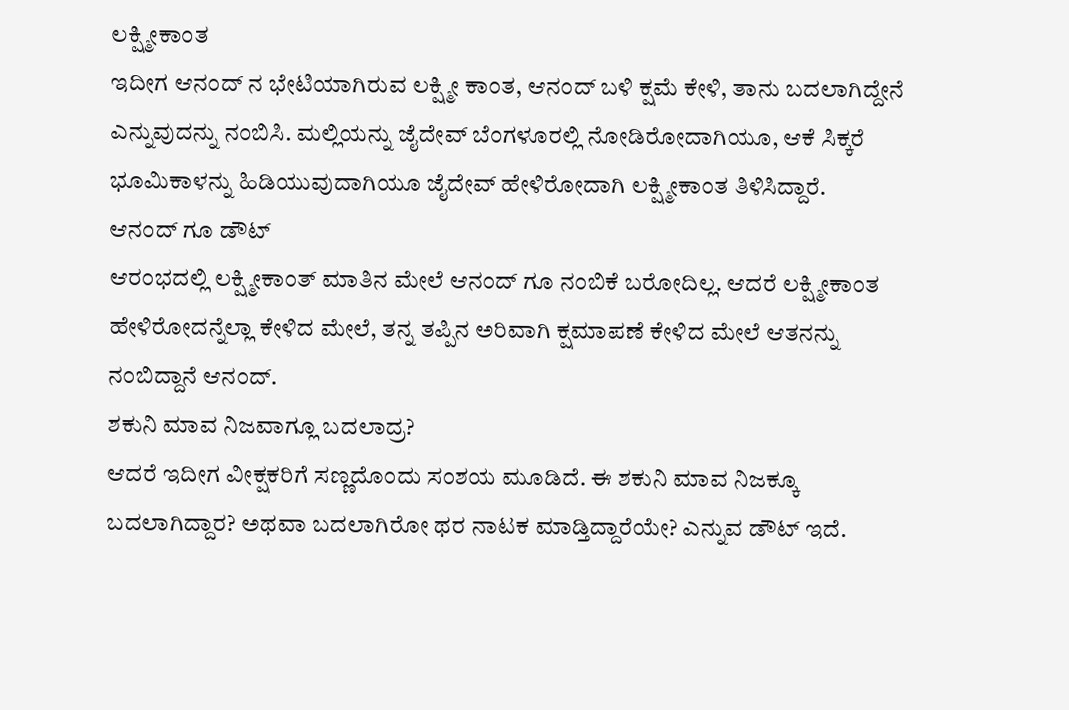ಲಕ್ಷ್ಮೀಕಾಂತ
ಇದೀಗ ಆನಂದ್ ನ ಭೇಟಿಯಾಗಿರುವ ಲಕ್ಷ್ಮೀ ಕಾಂತ, ಆನಂದ್ ಬಳಿ ಕ್ಷಮೆ ಕೇಳಿ, ತಾನು ಬದಲಾಗಿದ್ದೇನೆ ಎನ್ನುವುದನ್ನು ನಂಬಿಸಿ. ಮಲ್ಲಿಯನ್ನು ಜೈದೇವ್ ಬೆಂಗಳೂರಲ್ಲಿ ನೋಡಿರೋದಾಗಿಯೂ, ಆಕೆ ಸಿಕ್ಕರೆ ಭೂಮಿಕಾಳನ್ನು ಹಿಡಿಯುವುದಾಗಿಯೂ ಜೈದೇವ್ ಹೇಳಿರೋದಾಗಿ ಲಕ್ಷ್ಮೀಕಾಂತ ತಿಳಿಸಿದ್ದಾರೆ.
ಆನಂದ್ ಗೂ ಡೌಟ್
ಆರಂಭದಲ್ಲಿ ಲಕ್ಷ್ಮೀಕಾಂತ್ ಮಾತಿನ ಮೇಲೆ ಆನಂದ್ ಗೂ ನಂಬಿಕೆ ಬರೋದಿಲ್ಲ. ಆದರೆ ಲಕ್ಷ್ಮೀಕಾಂತ ಹೇಳಿರೋದನ್ನೆಲ್ಲಾ ಕೇಳಿದ ಮೇಲೆ, ತನ್ನ ತಪ್ಪಿನ ಅರಿವಾಗಿ ಕ್ಷಮಾಪಣೆ ಕೇಳಿದ ಮೇಲೆ ಆತನನ್ನು ನಂಬಿದ್ದಾನೆ ಆನಂದ್.
ಶಕುನಿ ಮಾವ ನಿಜವಾಗ್ಲೂ ಬದಲಾದ್ರ?
ಆದರೆ ಇದೀಗ ವೀಕ್ಷಕರಿಗೆ ಸಣ್ಣದೊಂದು ಸಂಶಯ ಮೂಡಿದೆ. ಈ ಶಕುನಿ ಮಾವ ನಿಜಕ್ಕೂ ಬದಲಾಗಿದ್ದಾರ? ಅಥವಾ ಬದಲಾಗಿರೋ ಥರ ನಾಟಕ ಮಾಡ್ತಿದ್ದಾರೆಯೇ? ಎನ್ನುವ ಡೌಟ್ ಇದೆ.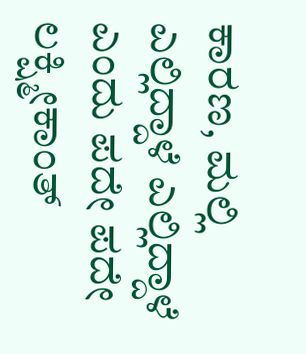ಕಾರಣ, ಮಲ್ಲಿ ಎಲ್ಲಿದ್ದಾಳೆ ಎಲ್ಲಿದ್ದಾಳೆ ಎಂದು ಪದೇ ಪದೇ ಲಕ್ಷ್ಮೀಕಾಂತ್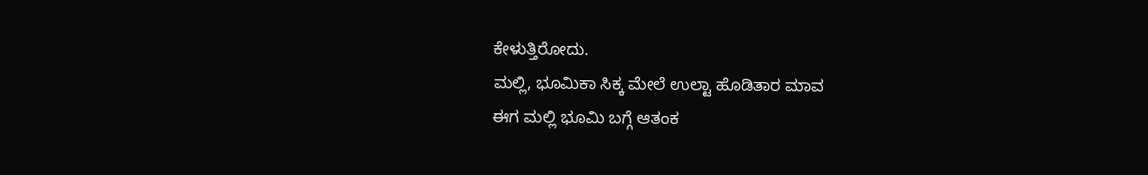ಕೇಳುತ್ತಿರೋದು.
ಮಲ್ಲಿ, ಭೂಮಿಕಾ ಸಿಕ್ಕ ಮೇಲೆ ಉಲ್ಟಾ ಹೊಡಿತಾರ ಮಾವ
ಈಗ ಮಲ್ಲಿ ಭೂಮಿ ಬಗ್ಗೆ ಆತಂಕ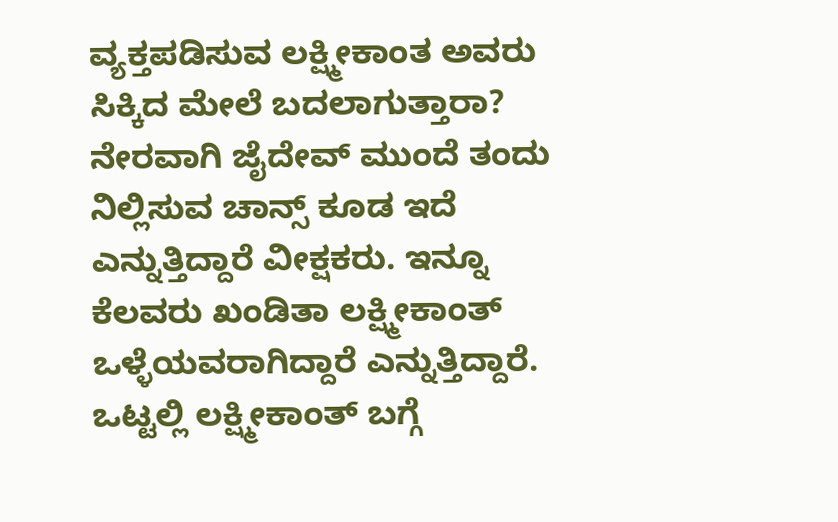ವ್ಯಕ್ತಪಡಿಸುವ ಲಕ್ಷ್ಮೀಕಾಂತ ಅವರು ಸಿಕ್ಕಿದ ಮೇಲೆ ಬದಲಾಗುತ್ತಾರಾ? ನೇರವಾಗಿ ಜೈದೇವ್ ಮುಂದೆ ತಂದು ನಿಲ್ಲಿಸುವ ಚಾನ್ಸ್ ಕೂಡ ಇದೆ ಎನ್ನುತ್ತಿದ್ದಾರೆ ವೀಕ್ಷಕರು. ಇನ್ನೂ ಕೆಲವರು ಖಂಡಿತಾ ಲಕ್ಷ್ಮೀಕಾಂತ್ ಒಳ್ಳೆಯವರಾಗಿದ್ದಾರೆ ಎನ್ನುತ್ತಿದ್ದಾರೆ. ಒಟ್ಟಲ್ಲಿ ಲಕ್ಷ್ಮೀಕಾಂತ್ ಬಗ್ಗೆ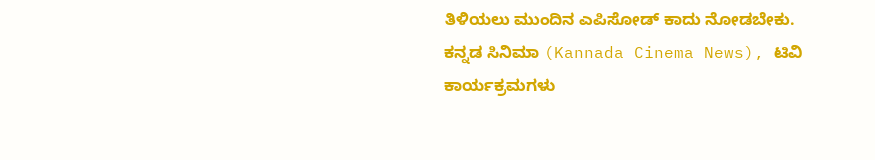ತಿಳಿಯಲು ಮುಂದಿನ ಎಪಿಸೋಡ್ ಕಾದು ನೋಡಬೇಕು.
ಕನ್ನಡ ಸಿನಿಮಾ (Kannada Cinema News), ಟಿವಿ ಕಾರ್ಯಕ್ರಮಗಳು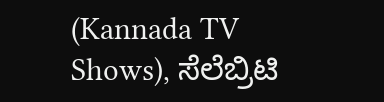(Kannada TV Shows), ಸೆಲೆಬ್ರಿಟಿ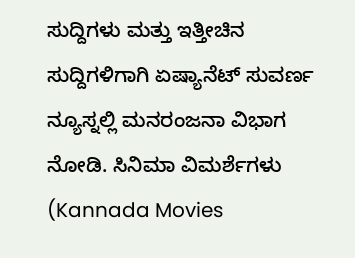ಸುದ್ದಿಗಳು ಮತ್ತು ಇತ್ತೀಚಿನ ಸುದ್ದಿಗಳಿಗಾಗಿ ಏಷ್ಯಾನೆಟ್ ಸುವರ್ಣ ನ್ಯೂಸ್ನಲ್ಲಿ ಮನರಂಜನಾ ವಿಭಾಗ ನೋಡಿ. ಸಿನಿಮಾ ವಿಮರ್ಶೆಗಳು (Kannada Movies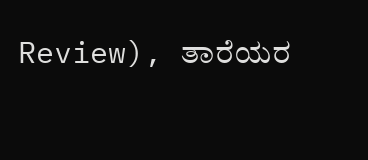Review), ತಾರೆಯರ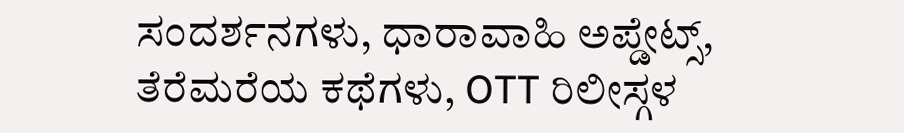ಸಂದರ್ಶನಗಳು, ಧಾರಾವಾಹಿ ಅಪ್ಡೇಟ್ಸ್, ತೆರೆಮರೆಯ ಕಥೆಗಳು, OTT ರಿಲೀಸ್ಗಳ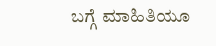ಬಗ್ಗೆ ಮಾಹಿತಿಯೂ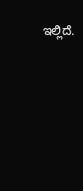ಇಲ್ಲಿದೆ.